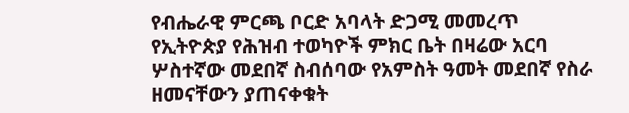የብሔራዊ ምርጫ ቦርድ አባላት ድጋሚ መመረጥ
የኢትዮጵያ የሕዝብ ተወካዮች ምክር ቤት በዛሬው አርባ ሦስተኛው መደበኛ ስብሰባው የአምስት ዓመት መደበኛ የስራ ዘመናቸውን ያጠናቀቁት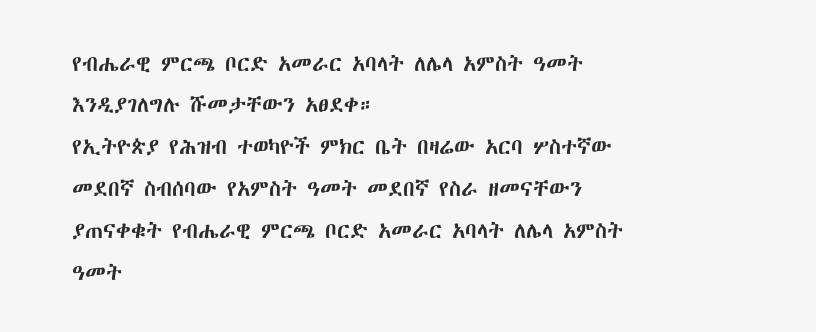የብሔራዊ ምርጫ ቦርድ አመራር አባላት ለሌላ አምስት ዓመት እንዲያገለግሉ ሹመታቸውን አፀደቀ።
የኢትዮጵያ የሕዝብ ተወካዮች ምክር ቤት በዛሬው አርባ ሦስተኛው መደበኛ ስብሰባው የአምስት ዓመት መደበኛ የስራ ዘመናቸውን ያጠናቀቁት የብሔራዊ ምርጫ ቦርድ አመራር አባላት ለሌላ አምስት ዓመት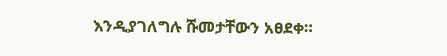እንዲያገለግሉ ሹመታቸውን አፀደቀ።